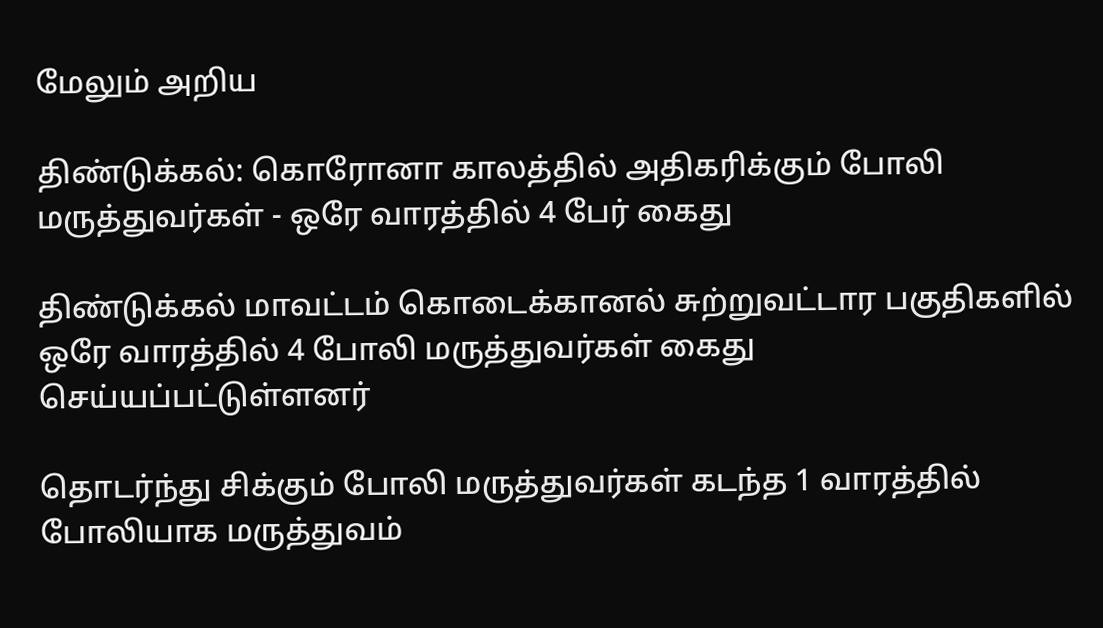மேலும் அறிய

திண்டுக்கல்: கொரோனா காலத்தில் அதிகரிக்கும் போலி மருத்துவர்கள் - ஒரே வாரத்தில் 4 பேர் கைது

திண்டுக்கல் மாவட்டம் கொடைக்கானல் சுற்றுவட்டார பகுதிகளில் ஒரே வாரத்தில் 4 போலி மருத்துவர்கள் கைது செய்யப்பட்டுள்ளனர்

தொடர்ந்து சிக்கும் போலி மருத்துவர்கள் கடந்த 1 வாரத்தில் போலியாக மருத்துவம்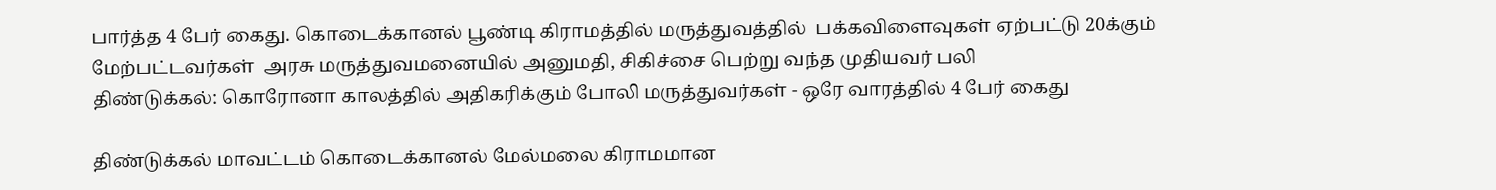பார்த்த 4 பேர் கைது. கொடைக்கானல் பூண்டி கிராமத்தில் மருத்துவத்தில்  பக்கவிளைவுகள் ஏற்பட்டு 20க்கும் மேற்பட்டவர்கள்  அரசு மருத்துவமனையில் அனுமதி, சிகிச்சை பெற்று வந்த முதியவர் பலி
திண்டுக்கல்: கொரோனா காலத்தில் அதிகரிக்கும் போலி மருத்துவர்கள் - ஒரே வாரத்தில் 4 பேர் கைது

திண்டுக்கல் மாவட்டம் கொடைக்கானல் மேல்மலை கிராமமான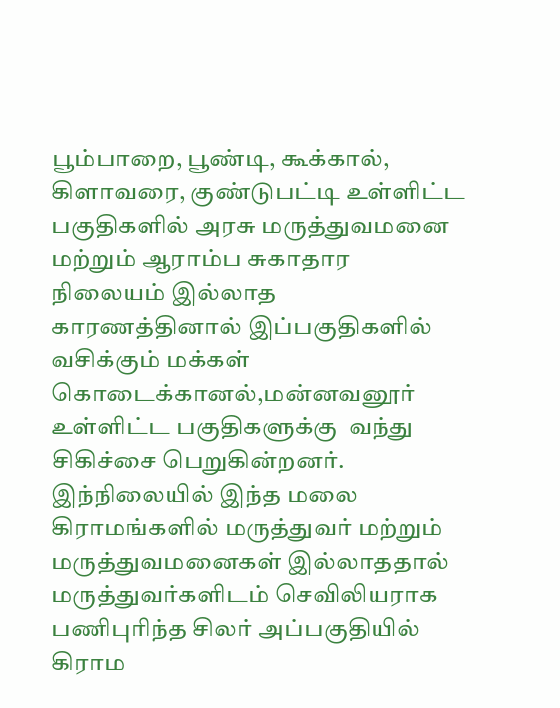பூம்பாறை, பூண்டி, கூக்கால், கிளாவரை, குண்டுபட்டி உள்ளிட்ட பகுதிகளில் அரசு மருத்துவமனை மற்றும் ஆராம்ப சுகாதார நிலையம் இல்லாத காரணத்தினால் இப்பகுதிகளில் வசிக்கும் மக்கள்  கொடைக்கானல்,மன்னவனூர் உள்ளிட்ட பகுதிகளுக்கு  வந்து சிகிச்சை பெறுகின்றனர். இந்நிலையில் இந்த மலை கிராமங்களில் மருத்துவர் மற்றும் மருத்துவமனைகள் இல்லாததால் மருத்துவர்களிடம் செவிலியராக பணிபுரிந்த சிலர் அப்பகுதியில் கிராம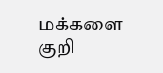மக்களை குறி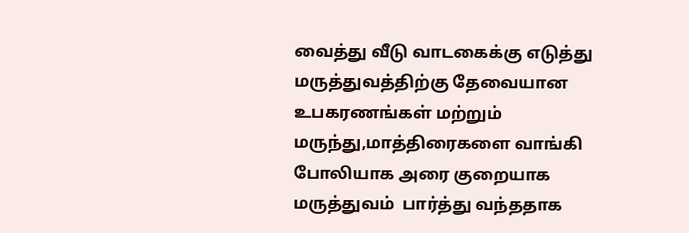வைத்து வீடு வாடகைக்கு எடுத்து மருத்துவத்திற்கு தேவையான உபகரணங்கள் மற்றும் மருந்து,மாத்திரைகளை வாங்கி போலியாக அரை குறையாக மருத்துவம்  பார்த்து வந்ததாக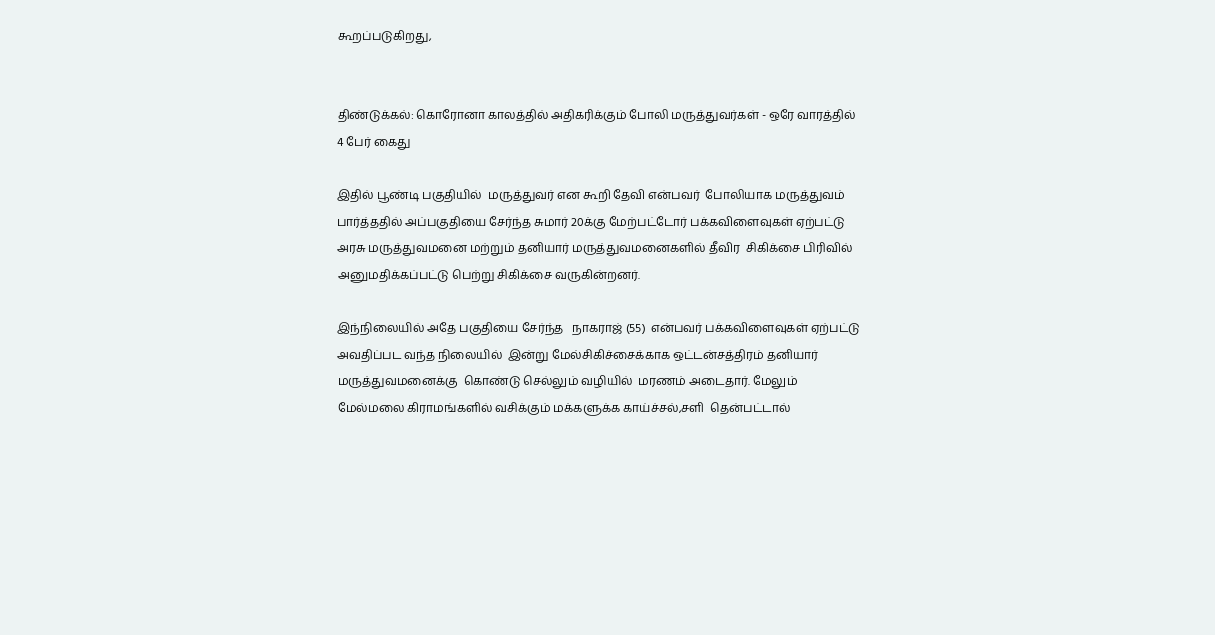கூறப்படுகிறது,


திண்டுக்கல்: கொரோனா காலத்தில் அதிகரிக்கும் போலி மருத்துவர்கள் - ஒரே வாரத்தில் 4 பேர் கைது

இதில் பூண்டி பகுதியில்  மருத்துவர் என கூறி தேவி என்பவர்  போலியாக மருத்துவம் பார்த்ததில் அப்பகுதியை சேர்ந்த சுமார் 20க்கு மேற்பட்டோர் பக்கவிளைவுகள் ஏற்பட்டு  அரசு மருத்துவமனை மற்றும் தனியார் மருத்துவமனைகளில் தீவிர  சிகிக்சை பிரிவில் அனுமதிக்கப்பட்டு பெற்று சிகிக்சை வருகின்றனர்.

இந்நிலையில் அதே பகுதியை சேர்ந்த   நாகராஜ் (55)  என்பவர் பக்கவிளைவுகள் ஏற்பட்டு அவதிப்பட வந்த நிலையில்  இன்று மேல்சிகிச்சைக்காக ஒட்டன்சத்திரம் தனியார் மருத்துவமனைக்கு  கொண்டு செல்லும் வழியில்  மரணம் அடைதார். மேலும் மேல்மலை கிராமங்களில் வசிக்கும் மக்களுக்க காய்ச்சல்,சளி  தென்பட்டால்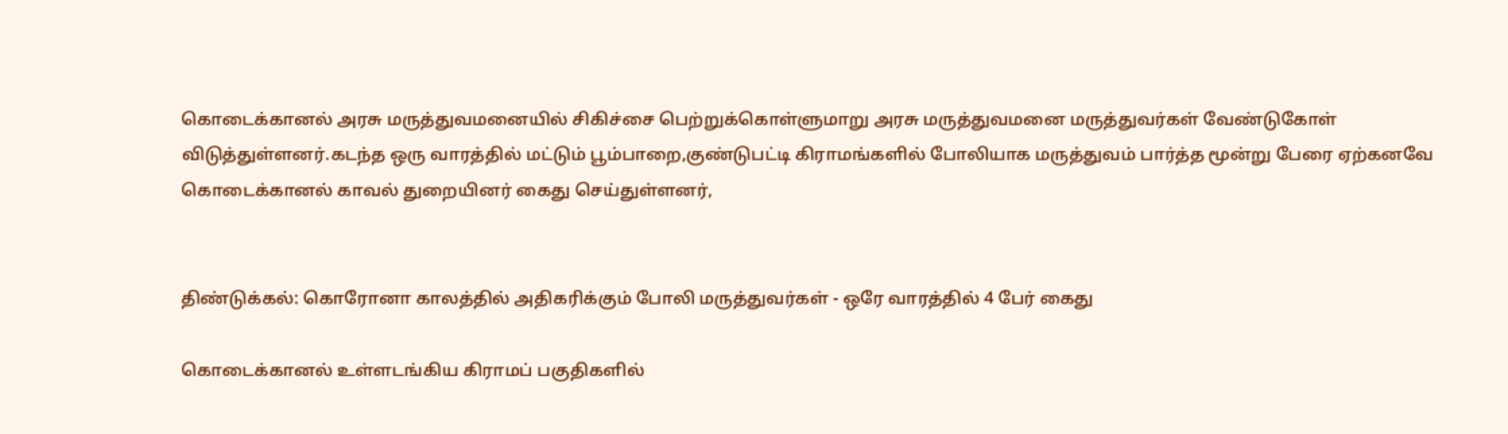கொடைக்கானல் அரசு மருத்துவமனையில் சிகிச்சை பெற்றுக்கொள்ளுமாறு அரசு மருத்துவமனை மருத்துவர்கள் வேண்டுகோள் விடுத்துள்ளனர்.கடந்த ஒரு வாரத்தில் மட்டும் பூம்பாறை,குண்டுபட்டி கிராமங்களில் போலியாக மருத்துவம் பார்த்த மூன்று பேரை ஏற்கனவே  கொடைக்கானல் காவல் துறையினர் கைது செய்துள்ளனர்,


திண்டுக்கல்: கொரோனா காலத்தில் அதிகரிக்கும் போலி மருத்துவர்கள் - ஒரே வாரத்தில் 4 பேர் கைது

கொடைக்கானல் உள்ளடங்கிய கிராமப் பகுதிகளில்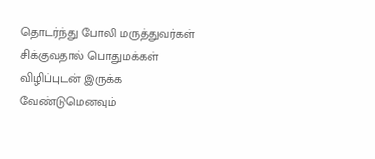தொடர்ந்து போலி மருத்துவர்கள் சிக்குவதால் பொதுமக்கள் விழிப்புடன் இருக்க வேண்டுமெனவும்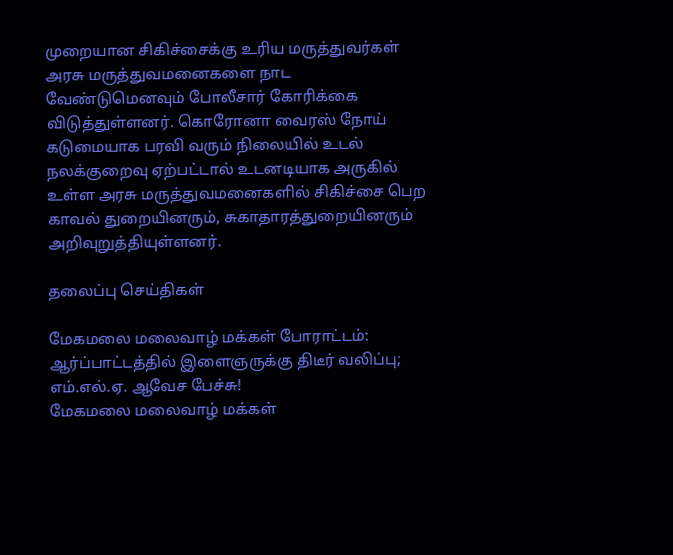முறையான சிகிச்சைக்கு உரிய மருத்துவர்கள் அரசு மருத்துவமனைகளை நாட வேண்டுமெனவும் போலீசார் கோரிக்கை விடுத்துள்ளனர். கொரோனா வைரஸ் நோய் கடுமையாக பரவி வரும் நிலையில் உடல் நலக்குறைவு ஏற்பட்டால் உடனடியாக அருகில் உள்ள அரசு மருத்துவமனைகளில் சிகிச்சை பெற காவல் துறையினரும், சுகாதாரத்துறையினரும் அறிவுறுத்தியுள்ளனர்.

தலைப்பு செய்திகள்

மேகமலை மலைவாழ் மக்கள் போராட்டம்: ஆர்ப்பாட்டத்தில் இளைஞருக்கு திடீர் வலிப்பு; எம்.எல்.ஏ. ஆவேச பேச்சு!
மேகமலை மலைவாழ் மக்கள்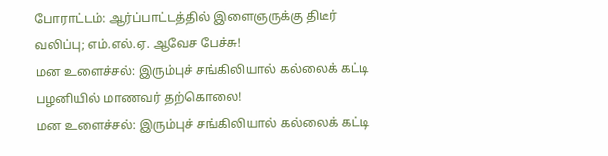போராட்டம்: ஆர்ப்பாட்டத்தில் இளைஞருக்கு திடீர் வலிப்பு; எம்.எல்.ஏ. ஆவேச பேச்சு!
மன உளைச்சல்: இரும்புச் சங்கிலியால் கல்லைக் கட்டி பழனியில் மாணவர் தற்கொலை!
மன உளைச்சல்: இரும்புச் சங்கிலியால் கல்லைக் கட்டி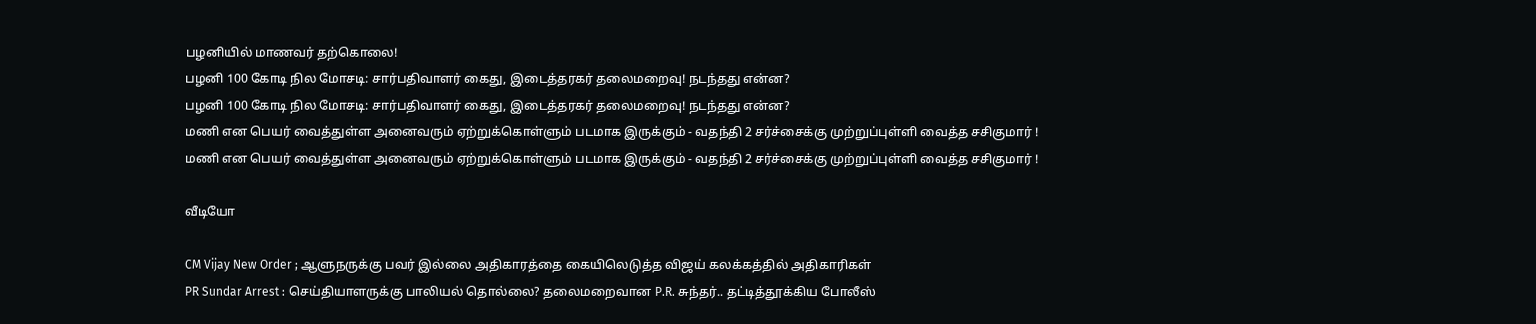பழனியில் மாணவர் தற்கொலை!
பழனி 100 கோடி நில மோசடி: சார்பதிவாளர் கைது, இடைத்தரகர் தலைமறைவு! நடந்தது என்ன?
பழனி 100 கோடி நில மோசடி: சார்பதிவாளர் கைது, இடைத்தரகர் தலைமறைவு! நடந்தது என்ன?
மணி என பெயர் வைத்துள்ள அனைவரும் ஏற்றுக்கொள்ளும் படமாக இருக்கும் - வதந்தி 2 சர்ச்சைக்கு முற்றுப்புள்ளி வைத்த சசிகுமார் !
மணி என பெயர் வைத்துள்ள அனைவரும் ஏற்றுக்கொள்ளும் படமாக இருக்கும் - வதந்தி 2 சர்ச்சைக்கு முற்றுப்புள்ளி வைத்த சசிகுமார் !

வீடியோ

CM Vijay New Order ; ஆளுநருக்கு பவர் இல்லை அதிகாரத்தை கையிலெடுத்த விஜய் கலக்கத்தில் அதிகாரிகள்
PR Sundar Arrest : செய்தியாளருக்கு பாலியல் தொல்லை? தலைமறைவான P.R. சுந்தர்.. தட்டித்தூக்கிய போலீஸ்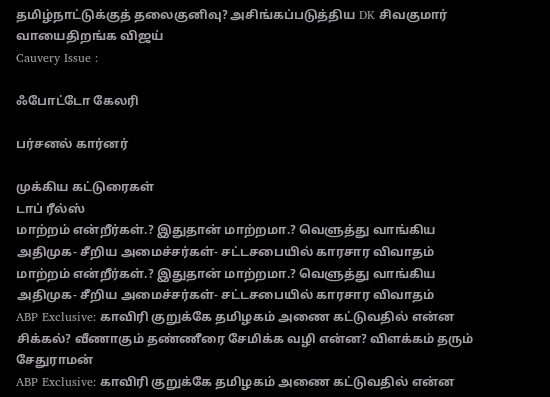தமிழ்நாட்டுக்குத் தலைகுனிவு? அசிங்கப்படுத்திய DK சிவகுமார் வாயைதிறங்க விஜய்
Cauvery Issue :

ஃபோட்டோ கேலரி

பர்சனல் கார்னர்

முக்கிய கட்டுரைகள்
டாப் ரீல்ஸ்
மாற்றம் என்றீர்கள்.? இதுதான் மாற்றமா.? வெளுத்து வாங்கிய அதிமுக- சீறிய அமைச்சர்கள்- சட்டசபையில் காரசார விவாதம்
மாற்றம் என்றீர்கள்.? இதுதான் மாற்றமா.? வெளுத்து வாங்கிய அதிமுக- சீறிய அமைச்சர்கள்- சட்டசபையில் காரசார விவாதம்
ABP Exclusive: காவிரி குறுக்கே தமிழகம் அணை கட்டுவதில் என்ன சிக்கல்? வீணாகும் தண்ணீரை சேமிக்க வழி என்ன? விளக்கம் தரும் சேதுராமன்
ABP Exclusive: காவிரி குறுக்கே தமிழகம் அணை கட்டுவதில் என்ன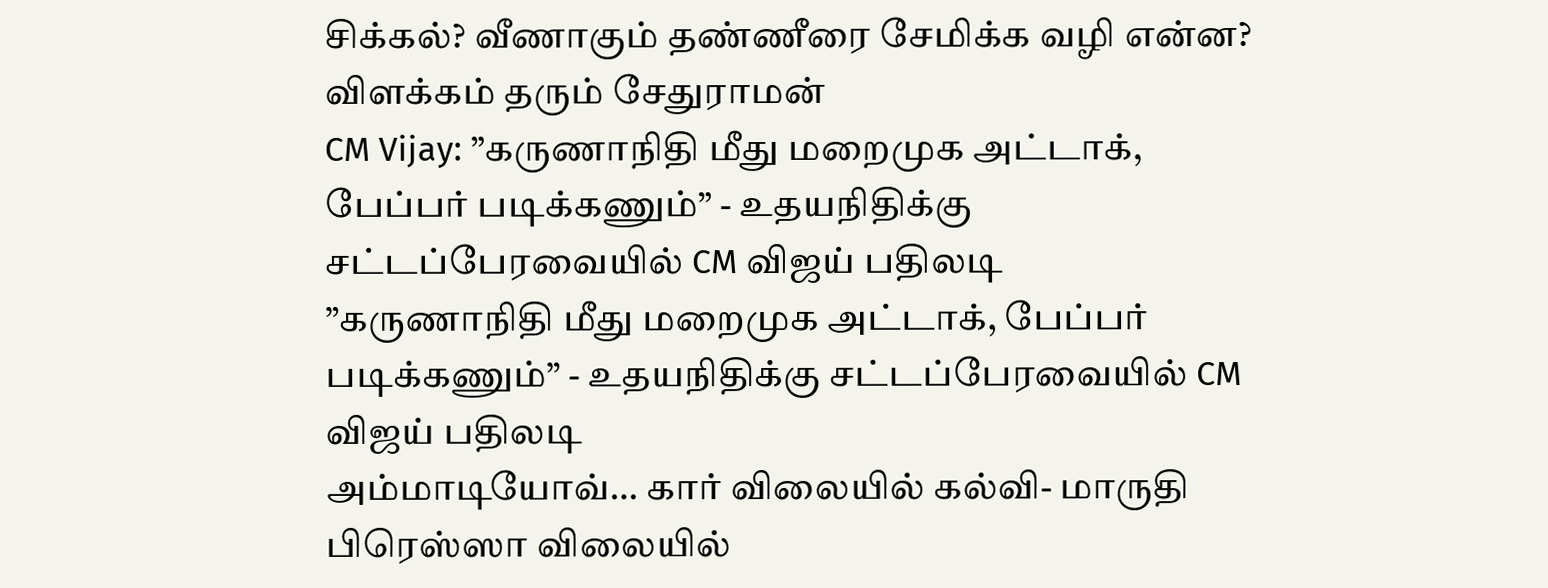சிக்கல்? வீணாகும் தண்ணீரை சேமிக்க வழி என்ன? விளக்கம் தரும் சேதுராமன்
CM Vijay: ”கருணாநிதி மீது மறைமுக அட்டாக், பேப்பர் படிக்கணும்” - உதயநிதிக்கு சட்டப்பேரவையில் CM விஜய் பதிலடி
”கருணாநிதி மீது மறைமுக அட்டாக், பேப்பர் படிக்கணும்” - உதயநிதிக்கு சட்டப்பேரவையில் CM விஜய் பதிலடி
அம்மாடியோவ்… கார் விலையில் கல்வி- மாருதி பிரெஸ்ஸா விலையில்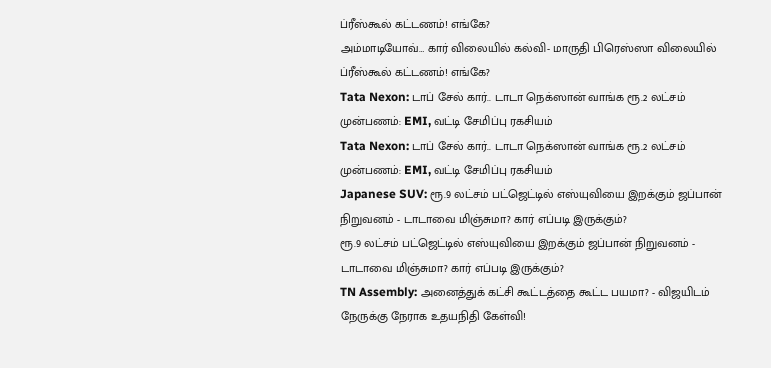ப்ரீஸ்கூல் கட்டணம்! எங்கே?
அம்மாடியோவ்… கார் விலையில் கல்வி- மாருதி பிரெஸ்ஸா விலையில் ப்ரீஸ்கூல் கட்டணம்! எங்கே?
Tata Nexon: டாப் சேல் கார்.. டாடா நெக்ஸான் வாங்க ரூ.2 லட்சம் முன்பணம்: EMI, வட்டி சேமிப்பு ரகசியம்
Tata Nexon: டாப் சேல் கார்.. டாடா நெக்ஸான் வாங்க ரூ.2 லட்சம் முன்பணம்: EMI, வட்டி சேமிப்பு ரகசியம்
Japanese SUV: ரூ.9 லட்சம் பட்ஜெட்டில் எஸ்யுவியை இறக்கும் ஜப்பான் நிறுவனம் - டாடாவை மிஞ்சுமா? கார் எப்படி இருக்கும்?
ரூ.9 லட்சம் பட்ஜெட்டில் எஸ்யுவியை இறக்கும் ஜப்பான் நிறுவனம் - டாடாவை மிஞ்சுமா? கார் எப்படி இருக்கும்?
TN Assembly: அனைத்துக் கட்சி கூட்டத்தை கூட்ட பயமா? - விஜயிடம் நேருக்கு நேராக உதயநிதி கேள்வி!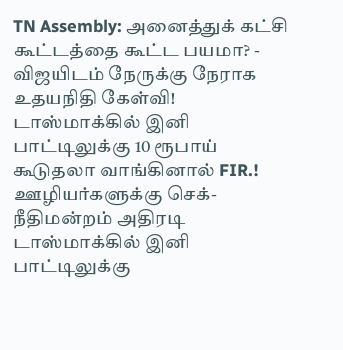TN Assembly: அனைத்துக் கட்சி கூட்டத்தை கூட்ட பயமா? - விஜயிடம் நேருக்கு நேராக உதயநிதி கேள்வி!
டாஸ்மாக்கில் இனி பாட்டிலுக்கு 10 ரூபாய் கூடுதலா வாங்கினால் FIR.! ஊழியர்களுக்கு செக்- நீதிமன்றம் அதிரடி
டாஸ்மாக்கில் இனி பாட்டிலுக்கு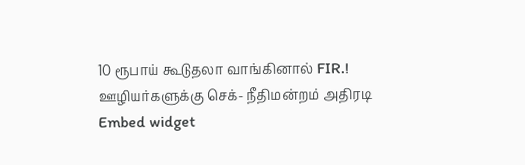10 ரூபாய் கூடுதலா வாங்கினால் FIR.! ஊழியர்களுக்கு செக்- நீதிமன்றம் அதிரடி
Embed widget